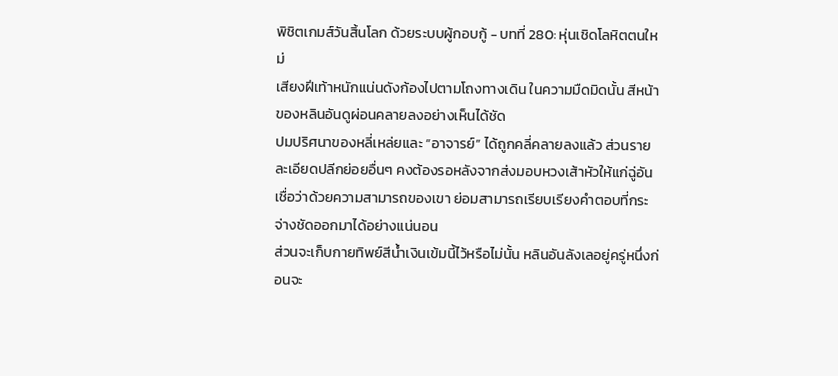พิชิตเกมส์วันสิ้นโลก ด้วยระบบผู้กอบกู้ - บทที่ 280: หุ่นเชิดโลหิตตนใหม่
เสียงฝีเท้าหนักแน่นดังก้องไปตามโถงทางเดิน ในความมืดมิดนั้น สีหน้าของหลินอันดูผ่อนคลายลงอย่างเห็นได้ชัด
ปมปริศนาของหลี่เหล่ยและ “อาจารย์” ได้ถูกคลี่คลายลงแล้ว ส่วนรายละเอียดปลีกย่อยอื่นๆ คงต้องรอหลังจากส่งมอบหวงเส้าหัวให้แก่ฉู่อัน เชื่อว่าด้วยความสามารถของเขา ย่อมสามารถเรียบเรียงคำตอบที่กระจ่างชัดออกมาได้อย่างแน่นอน
ส่วนจะเก็บกายทิพย์สีน้ำเงินเข้มนี้ไว้หรือไม่นั้น หลินอันลังเลอยู่ครู่หนึ่งก่อนจะ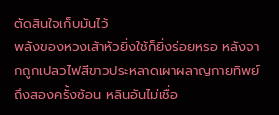ตัดสินใจเก็บมันไว้
พลังของหวงเส้าหัวยิ่งใช้ก็ยิ่งร่อยหรอ หลังจากถูกเปลวไฟสีขาวประหลาดเผาผลาญกายทิพย์ถึงสองครั้งซ้อน หลินอันไม่เชื่อ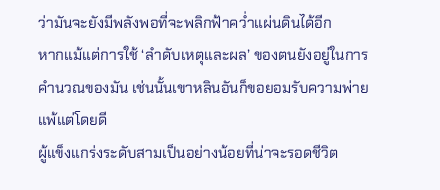ว่ามันจะยังมีพลังพอที่จะพลิกฟ้าคว่ำแผ่นดินได้อีก
หากแม้แต่การใช้ ‘ลำดับเหตุและผล’ ของตนยังอยู่ในการคำนวณของมัน เช่นนั้นเขาหลินอันก็ขอยอมรับความพ่ายแพ้แต่โดยดี
ผู้แข็งแกร่งระดับสามเป็นอย่างน้อยที่น่าจะรอดชีวิต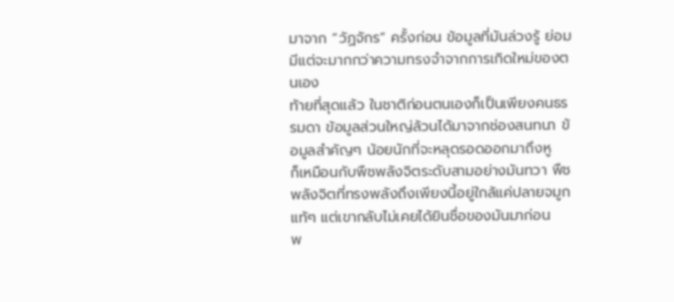มาจาก “วัฏจักร” ครั้งก่อน ข้อมูลที่มันล่วงรู้ ย่อมมีแต่จะมากกว่าความทรงจำจากการเกิดใหม่ของตนเอง
ท้ายที่สุดแล้ว ในชาติก่อนตนเองก็เป็นเพียงคนธรรมดา ข้อมูลส่วนใหญ่ล้วนได้มาจากช่องสนทนา ข้อมูลสำคัญๆ น้อยนักที่จะหลุดรอดออกมาถึงหู
ก็เหมือนกับพืชพลังจิตระดับสามอย่างมันทวา พืชพลังจิตที่ทรงพลังถึงเพียงนี้อยู่ใกล้แค่ปลายจมูกแท้ๆ แต่เขากลับไม่เคยได้ยินชื่อของมันมาก่อน
พ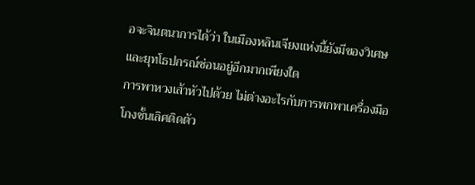อจะจินตนาการได้ว่า ในเมืองหลินเจียงแห่งนี้ยังมีของวิเศษและยุทโธปกรณ์ซ่อนอยู่อีกมากเพียงใด
การพาหวงเส้าหัวไปด้วย ไม่ต่างอะไรกับการพกพาเครื่องมือโกงชั้นเลิศติดตัว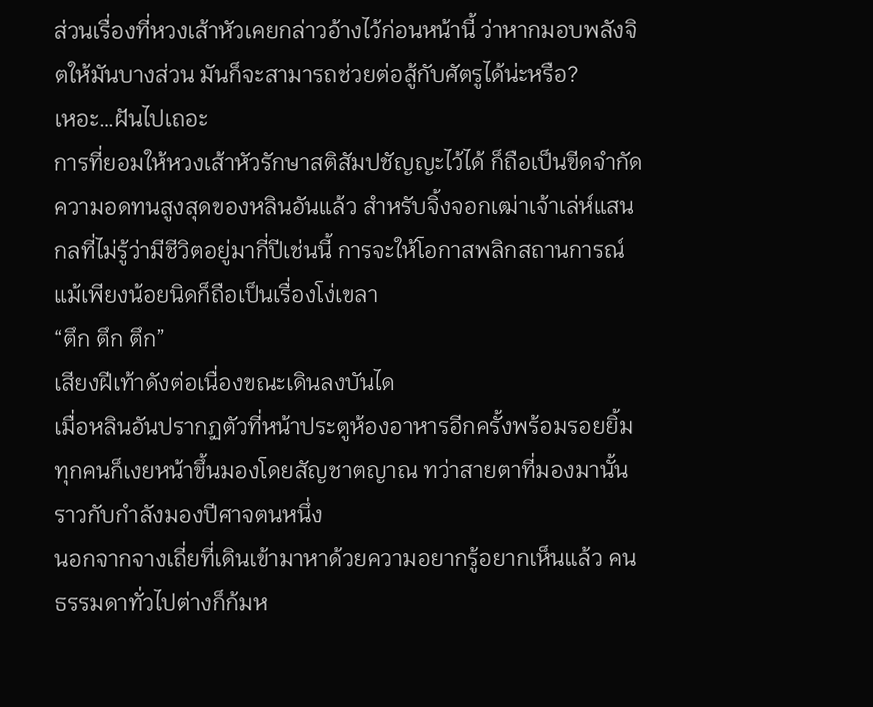ส่วนเรื่องที่หวงเส้าหัวเคยกล่าวอ้างไว้ก่อนหน้านี้ ว่าหากมอบพลังจิตให้มันบางส่วน มันก็จะสามารถช่วยต่อสู้กับศัตรูได้น่ะหรือ?
เหอะ…ฝันไปเถอะ
การที่ยอมให้หวงเส้าหัวรักษาสติสัมปชัญญะไว้ได้ ก็ถือเป็นขีดจำกัดความอดทนสูงสุดของหลินอันแล้ว สำหรับจิ้งจอกเฒ่าเจ้าเล่ห์แสนกลที่ไม่รู้ว่ามีชีวิตอยู่มากี่ปีเช่นนี้ การจะให้โอกาสพลิกสถานการณ์แม้เพียงน้อยนิดก็ถือเป็นเรื่องโง่เขลา
“ตึก ตึก ตึก”
เสียงฝีเท้าดังต่อเนื่องขณะเดินลงบันได
เมื่อหลินอันปรากฏตัวที่หน้าประตูห้องอาหารอีกครั้งพร้อมรอยยิ้ม ทุกคนก็เงยหน้าขึ้นมองโดยสัญชาตญาณ ทว่าสายตาที่มองมานั้นราวกับกำลังมองปีศาจตนหนึ่ง
นอกจากจางเถี่ยที่เดินเข้ามาหาด้วยความอยากรู้อยากเห็นแล้ว คนธรรมดาทั่วไปต่างก็ก้มห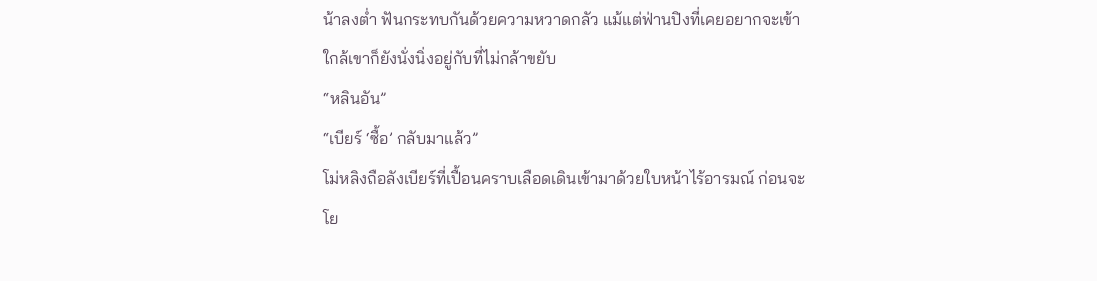น้าลงต่ำ ฟันกระทบกันด้วยความหวาดกลัว แม้แต่ฟ่านปิงที่เคยอยากจะเข้าใกล้เขาก็ยังนั่งนิ่งอยู่กับที่ไม่กล้าขยับ
“หลินอัน”
“เบียร์ ‘ซื้อ’ กลับมาแล้ว”
โม่หลิงถือลังเบียร์ที่เปื้อนคราบเลือดเดินเข้ามาด้วยใบหน้าไร้อารมณ์ ก่อนจะโย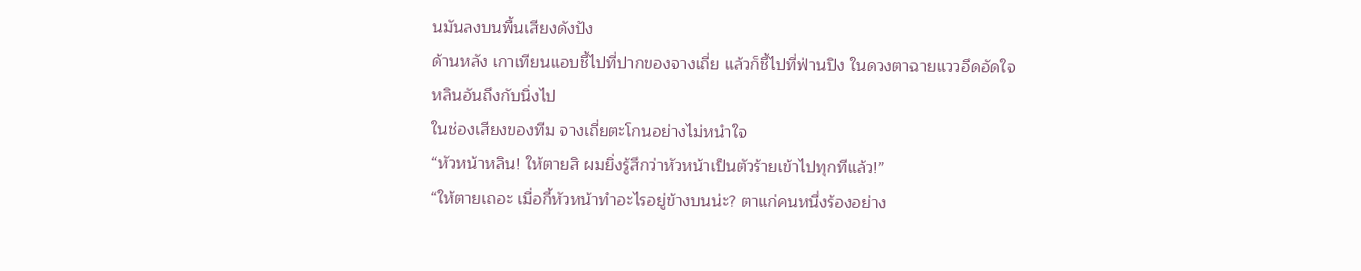นมันลงบนพื้นเสียงดังปัง
ด้านหลัง เกาเทียนแอบชี้ไปที่ปากของจางเถี่ย แล้วก็ชี้ไปที่ฟ่านปิง ในดวงตาฉายแววอึดอัดใจ
หลินอันถึงกับนิ่งไป
ในช่องเสียงของทีม จางเถี่ยตะโกนอย่างไม่หนำใจ
“หัวหน้าหลิน! ให้ตายสิ ผมยิ่งรู้สึกว่าหัวหน้าเป็นตัวร้ายเข้าไปทุกทีแล้ว!”
“ให้ตายเถอะ เมื่อกี้หัวหน้าทำอะไรอยู่ข้างบนน่ะ? ตาแก่คนหนึ่งร้องอย่าง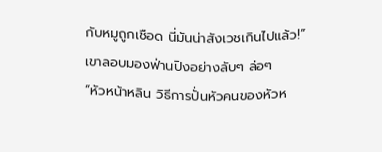กับหมูถูกเชือด นี่มันน่าสังเวชเกินไปแล้ว!”
เขาลอบมองฟ่านปิงอย่างลับๆ ล่อๆ
“หัวหน้าหลิน วิธีการปั่นหัวคนของหัวห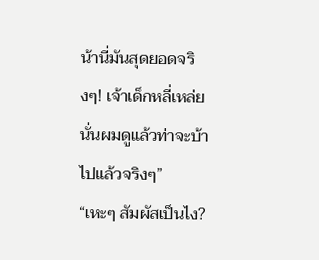น้านี่มันสุดยอดจริงๆ! เจ้าเด็กหลี่เหล่ยนั่นผมดูแล้วท่าจะบ้าไปแล้วจริงๆ”
“เหะๆ สัมผัสเป็นไง?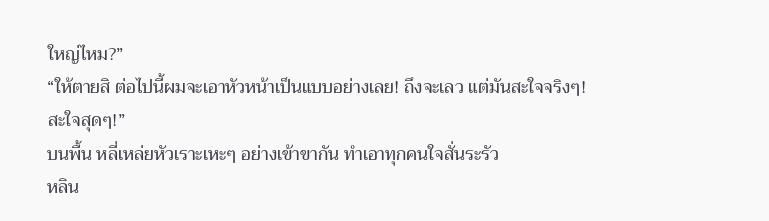ใหญ่ไหม?”
“ให้ตายสิ ต่อไปนี้ผมจะเอาหัวหน้าเป็นแบบอย่างเลย! ถึงจะเลว แต่มันสะใจจริงๆ! สะใจสุดๆ!”
บนพื้น หลี่เหล่ยหัวเราะเหะๆ อย่างเข้าขากัน ทำเอาทุกคนใจสั่นระรัว
หลิน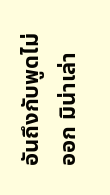อันถึงกับพูดไม่ออก มิน่าเล่า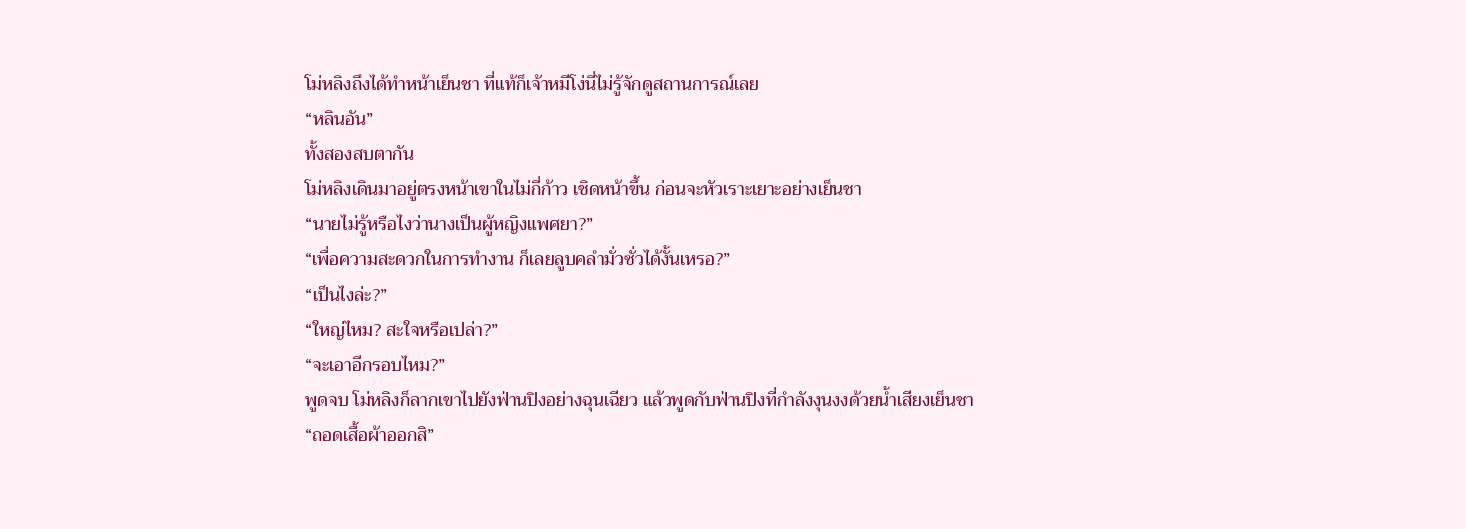โม่หลิงถึงได้ทำหน้าเย็นชา ที่แท้ก็เจ้าหมีโง่นี่ไม่รู้จักดูสถานการณ์เลย
“หลินอัน”
ทั้งสองสบตากัน
โม่หลิงเดินมาอยู่ตรงหน้าเขาในไม่กี่ก้าว เชิดหน้าขึ้น ก่อนจะหัวเราะเยาะอย่างเย็นชา
“นายไม่รู้หรือไงว่านางเป็นผู้หญิงแพศยา?”
“เพื่อความสะดวกในการทำงาน ก็เลยลูบคลำมั่วซั่วได้งั้นเหรอ?”
“เป็นไงล่ะ?”
“ใหญ่ไหม? สะใจหรือเปล่า?”
“จะเอาอีกรอบไหม?”
พูดจบ โม่หลิงก็ลากเขาไปยังฟ่านปิงอย่างฉุนเฉียว แล้วพูดกับฟ่านปิงที่กำลังงุนงงด้วยน้ำเสียงเย็นชา
“ถอดเสื้อผ้าออกสิ”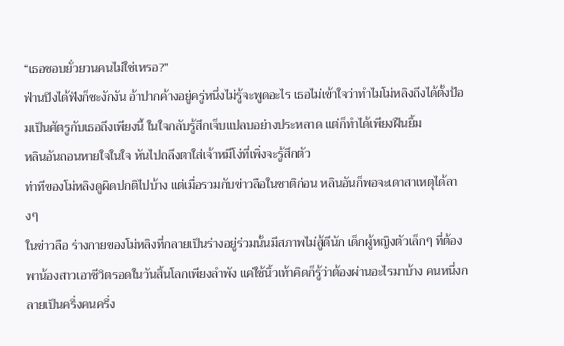“เธอชอบยั่วยวนคนไม่ใช่เหรอ?”
ฟ่านปิงได้ฟังก็ชะงักงัน อ้าปากค้างอยู่ครู่หนึ่งไม่รู้จะพูดอะไร เธอไม่เข้าใจว่าทำไมโม่หลิงถึงได้ตั้งป้อมเป็นศัตรูกับเธอถึงเพียงนี้ ในใจกลับรู้สึกเจ็บแปลบอย่างประหลาด แต่ก็ทำได้เพียงฝืนยิ้ม
หลินอันถอนหายใจในใจ หันไปถลึงตาใส่เจ้าหมีโง่ที่เพิ่งจะรู้สึกตัว
ท่าทีของโม่หลิงดูผิดปกติไปบ้าง แต่เมื่อรวมกับข่าวลือในชาติก่อน หลินอันก็พอจะเดาสาเหตุได้ลางๆ
ในข่าวลือ ร่างกายของโม่หลิงที่กลายเป็นร่างอยู่ร่วมนั้นมีสภาพไม่สู้ดีนัก เด็กผู้หญิงตัวเล็กๆ ที่ต้องพาน้องสาวเอาชีวิตรอดในวันสิ้นโลกเพียงลำพัง แค่ใช้นิ้วเท้าคิดก็รู้ว่าต้องผ่านอะไรมาบ้าง คนหนึ่งกลายเป็นครึ่งคนครึ่ง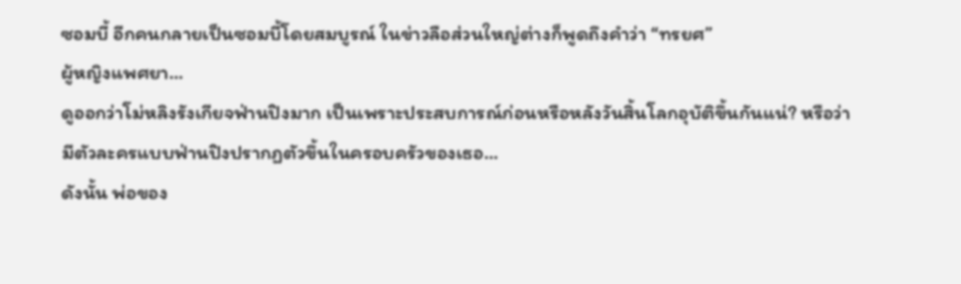ซอมบี้ อีกคนกลายเป็นซอมบี้โดยสมบูรณ์ ในข่าวลือส่วนใหญ่ต่างก็พูดถึงคำว่า “ทรยศ”
ผู้หญิงแพศยา…
ดูออกว่าโม่หลิงรังเกียจฟ่านปิงมาก เป็นเพราะประสบการณ์ก่อนหรือหลังวันสิ้นโลกอุบัติขึ้นกันแน่? หรือว่ามีตัวละครแบบฟ่านปิงปรากฏตัวขึ้นในครอบครัวของเธอ…
ดังนั้น พ่อของ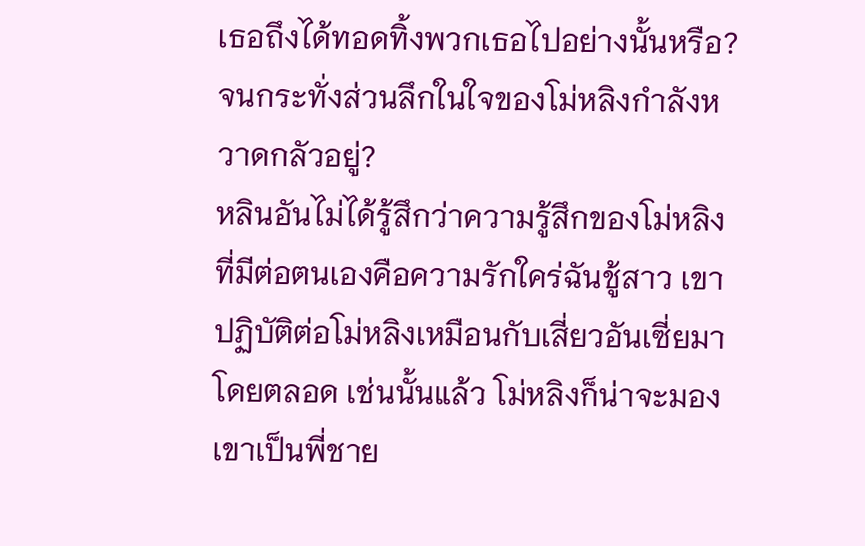เธอถึงได้ทอดทิ้งพวกเธอไปอย่างนั้นหรือ? จนกระทั่งส่วนลึกในใจของโม่หลิงกำลังหวาดกลัวอยู่?
หลินอันไม่ได้รู้สึกว่าความรู้สึกของโม่หลิงที่มีต่อตนเองคือความรักใคร่ฉันชู้สาว เขาปฏิบัติต่อโม่หลิงเหมือนกับเสี่ยวอันเซี่ยมาโดยตลอด เช่นนั้นแล้ว โม่หลิงก็น่าจะมองเขาเป็นพี่ชาย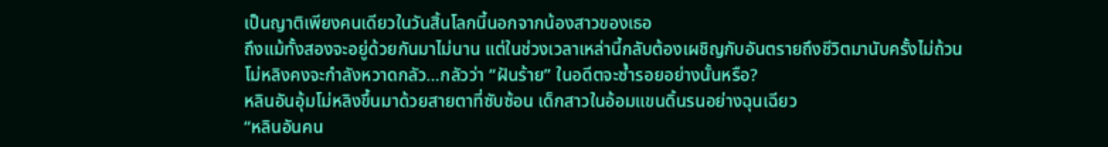เป็นญาติเพียงคนเดียวในวันสิ้นโลกนี้นอกจากน้องสาวของเธอ
ถึงแม้ทั้งสองจะอยู่ด้วยกันมาไม่นาน แต่ในช่วงเวลาเหล่านี้กลับต้องเผชิญกับอันตรายถึงชีวิตมานับครั้งไม่ถ้วน
โม่หลิงคงจะกำลังหวาดกลัว…กลัวว่า “ฝันร้าย” ในอดีตจะซ้ำรอยอย่างนั้นหรือ?
หลินอันอุ้มโม่หลิงขึ้นมาด้วยสายตาที่ซับซ้อน เด็กสาวในอ้อมแขนดิ้นรนอย่างฉุนเฉียว
“หลินอันคน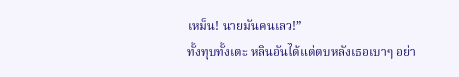เหม็น! นายมันคนเลว!”
ทั้งทุบทั้งเตะ หลินอันได้แต่ตบหลังเธอเบาๆ อย่า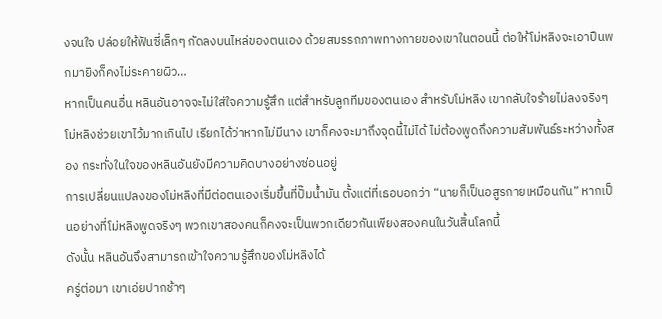งจนใจ ปล่อยให้ฟันซี่เล็กๆ กัดลงบนไหล่ของตนเอง ด้วยสมรรถภาพทางกายของเขาในตอนนี้ ต่อให้โม่หลิงจะเอาปืนพกมายิงก็คงไม่ระคายผิว…
หากเป็นคนอื่น หลินอันอาจจะไม่ใส่ใจความรู้สึก แต่สำหรับลูกทีมของตนเอง สำหรับโม่หลิง เขากลับใจร้ายไม่ลงจริงๆ
โม่หลิงช่วยเขาไว้มากเกินไป เรียกได้ว่าหากไม่มีนาง เขาก็คงจะมาถึงจุดนี้ไม่ได้ ไม่ต้องพูดถึงความสัมพันธ์ระหว่างทั้งสอง กระทั่งในใจของหลินอันยังมีความคิดบางอย่างซ่อนอยู่
การเปลี่ยนแปลงของโม่หลิงที่มีต่อตนเองเริ่มขึ้นที่ปั๊มน้ำมัน ตั้งแต่ที่เธอบอกว่า “นายก็เป็นอสูรกายเหมือนกัน” หากเป็นอย่างที่โม่หลิงพูดจริงๆ พวกเขาสองคนก็คงจะเป็นพวกเดียวกันเพียงสองคนในวันสิ้นโลกนี้
ดังนั้น หลินอันจึงสามารถเข้าใจความรู้สึกของโม่หลิงได้
ครู่ต่อมา เขาเอ่ยปากช้าๆ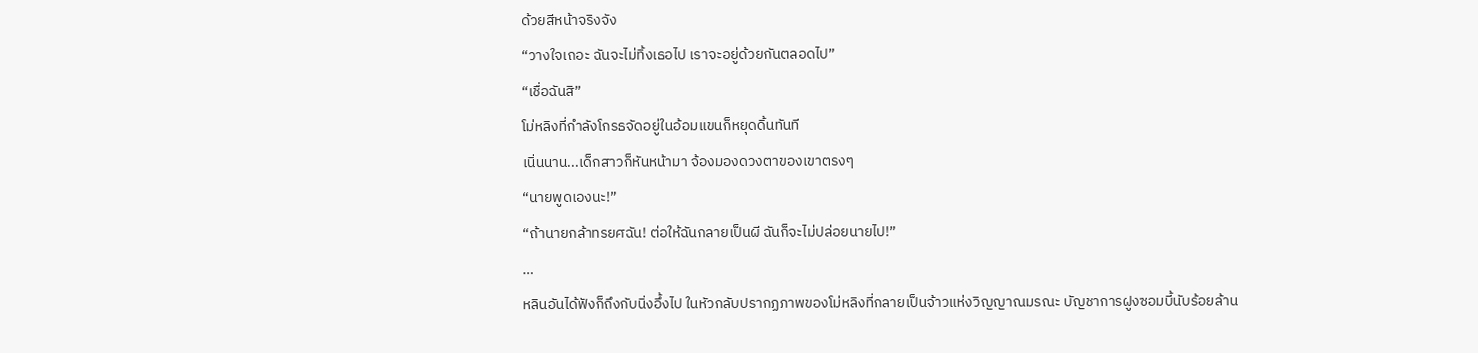ด้วยสีหน้าจริงจัง
“วางใจเถอะ ฉันจะไม่ทิ้งเธอไป เราจะอยู่ด้วยกันตลอดไป”
“เชื่อฉันสิ”
โม่หลิงที่กำลังโกรธจัดอยู่ในอ้อมแขนก็หยุดดิ้นทันที
เนิ่นนาน...เด็กสาวก็หันหน้ามา จ้องมองดวงตาของเขาตรงๆ
“นายพูดเองนะ!”
“ถ้านายกล้าทรยศฉัน! ต่อให้ฉันกลายเป็นผี ฉันก็จะไม่ปล่อยนายไป!”
…
หลินอันได้ฟังก็ถึงกับนิ่งอึ้งไป ในหัวกลับปรากฏภาพของโม่หลิงที่กลายเป็นจ้าวแห่งวิญญาณมรณะ บัญชาการฝูงซอมบี้นับร้อยล้าน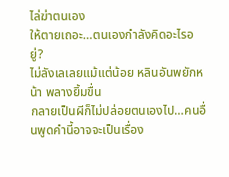ไล่ฆ่าตนเอง
ให้ตายเถอะ…ตนเองกำลังคิดอะไรอยู่?
ไม่ลังเลเลยแม้แต่น้อย หลินอันพยักหน้า พลางยิ้มขื่น
กลายเป็นผีก็ไม่ปล่อยตนเองไป…คนอื่นพูดคำนี้อาจจะเป็นเรื่อง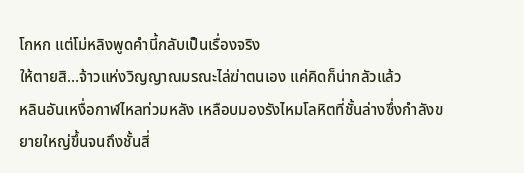โกหก แต่โม่หลิงพูดคำนี้กลับเป็นเรื่องจริง
ให้ตายสิ…จ้าวแห่งวิญญาณมรณะไล่ฆ่าตนเอง แค่คิดก็น่ากลัวแล้ว
หลินอันเหงื่อกาฬไหลท่วมหลัง เหลือบมองรังไหมโลหิตที่ชั้นล่างซึ่งกำลังขยายใหญ่ขึ้นจนถึงชั้นสี่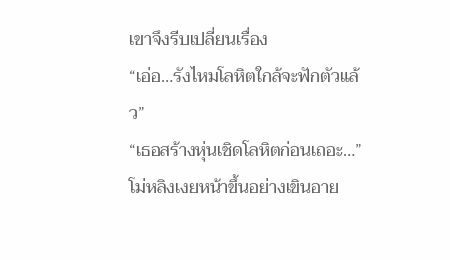เขาจึงรีบเปลี่ยนเรื่อง
“เอ่อ…รังไหมโลหิตใกล้จะฟักตัวแล้ว”
“เธอสร้างหุ่นเชิดโลหิตก่อนเถอะ…”
โม่หลิงเงยหน้าขึ้นอย่างเขินอาย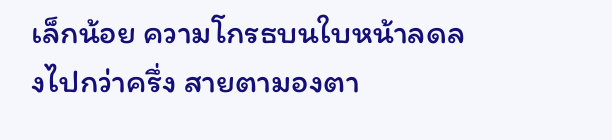เล็กน้อย ความโกรธบนใบหน้าลดลงไปกว่าครึ่ง สายตามองตา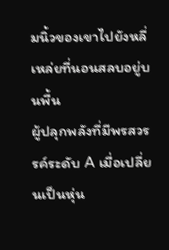มนิ้วของเขาไปยังหลี่เหล่ยที่นอนสลบอยู่บนพื้น
ผู้ปลุกพลังที่มีพรสวรรค์ระดับ A เมื่อเปลี่ยนเป็นหุ่น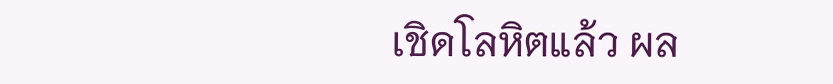เชิดโลหิตแล้ว ผล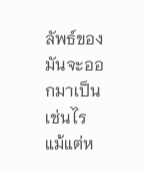ลัพธ์ของมันจะออกมาเป็นเช่นไร แม้แต่ห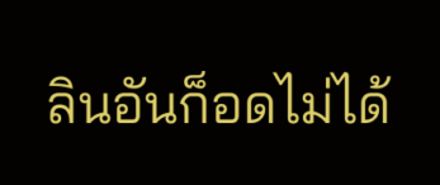ลินอันก็อดไม่ได้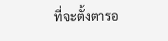ที่จะตั้งตารอ